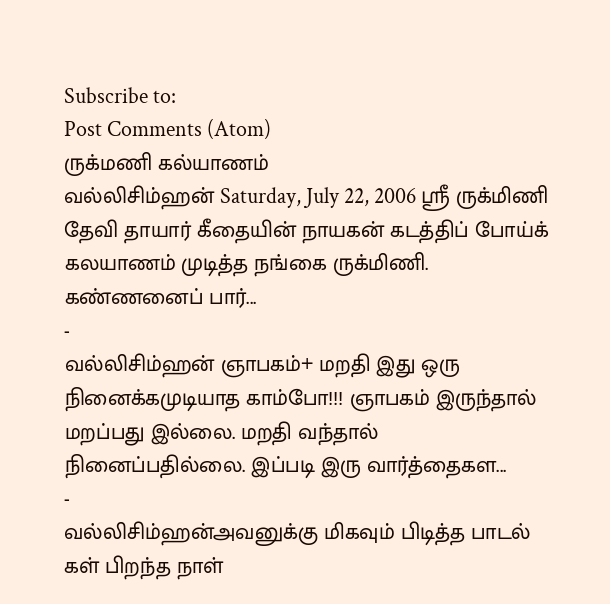Subscribe to:
Post Comments (Atom)
ருக்மணி கல்யாணம்
வல்லிசிம்ஹன் Saturday, July 22, 2006 ஸ்ரீ ருக்மிணி தேவி தாயார் கீதையின் நாயகன் கடத்திப் போய்க் கலயாணம் முடித்த நங்கை ருக்மிணி. கண்ணனைப் பார்...
-
வல்லிசிம்ஹன் ஞாபகம்+ மறதி இது ஒரு நினைக்கமுடியாத காம்போ!!! ஞாபகம் இருந்தால் மறப்பது இல்லை. மறதி வந்தால் நினைப்பதில்லை. இப்படி இரு வார்த்தைகள...
-
வல்லிசிம்ஹன்அவனுக்கு மிகவும் பிடித்த பாடல் கள் பிறந்த நாள்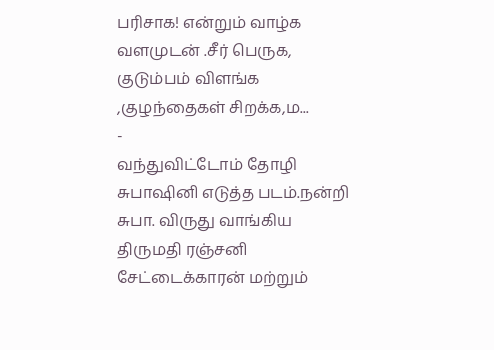பரிசாக! என்றும் வாழ்க வளமுடன் .சீர் பெருக, குடும்பம் விளங்க ,குழந்தைகள் சிறக்க,ம...
-
வந்துவிட்டோம் தோழி சுபாஷினி எடுத்த படம்.நன்றி சுபா. விருது வாங்கிய திருமதி ரஞ்சனி சேட்டைக்காரன் மற்றும்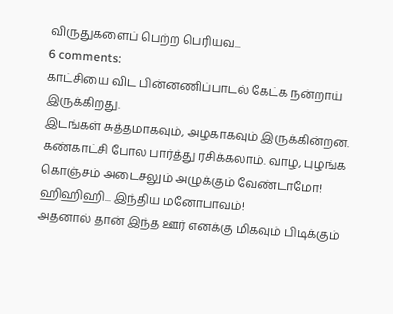விருதுகளைப் பெற்ற பெரியவ...
6 comments:
காட்சியை விட பின்னணிப்பாடல் கேட்க நன்றாய் இருக்கிறது.
இடங்கள் சுத்தமாகவும், அழகாகவும் இருக்கின்றன. கண்காட்சி போல பார்த்து ரசிக்கலாம். வாழ, புழங்க கொஞ்சம் அடைசலும் அழுக்கும் வேண்டாமோ! ஹிஹிஹி... இந்திய மனோபாவம்!
அதனால் தான் இந்த ஊர் எனக்கு மிகவும் பிடிக்கும்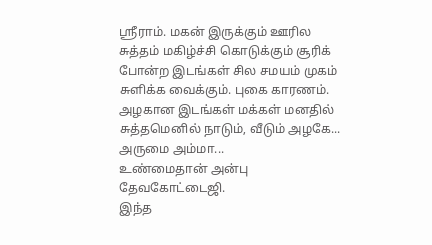ஶ்ரீராம். மகன் இருக்கும் ஊரில சுத்தம் மகிழ்ச்சி கொடுக்கும் சூரிக் போன்ற இடங்கள் சில சமயம் முகம் சுளிக்க வைக்கும். புகை காரணம்.
அழகான இடங்கள் மக்கள் மனதில் சுத்தமெனில் நாடும், வீடும் அழகே...
அருமை அம்மா...
உண்மைதான் அன்பு தேவகோட்டைஜி.
இந்த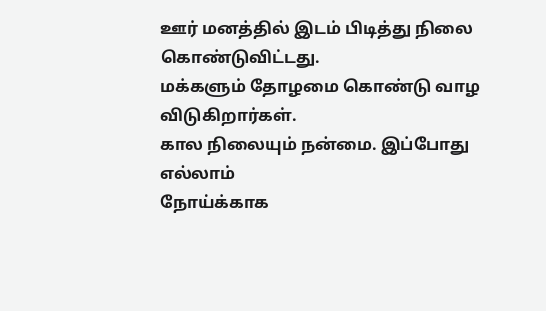ஊர் மனத்தில் இடம் பிடித்து நிலை கொண்டுவிட்டது.
மக்களும் தோழமை கொண்டு வாழ விடுகிறார்கள்.
கால நிலையும் நன்மை. இப்போது எல்லாம்
நோய்க்காக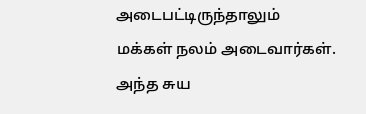அடைபட்டிருந்தாலும்
மக்கள் நலம் அடைவார்கள்.
அந்த சுய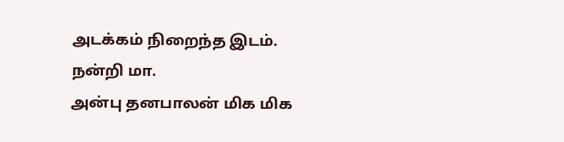அடக்கம் நிறைந்த இடம்.
நன்றி மா.
அன்பு தனபாலன் மிக மிக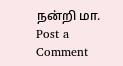நன்றி மா.
Post a Comment